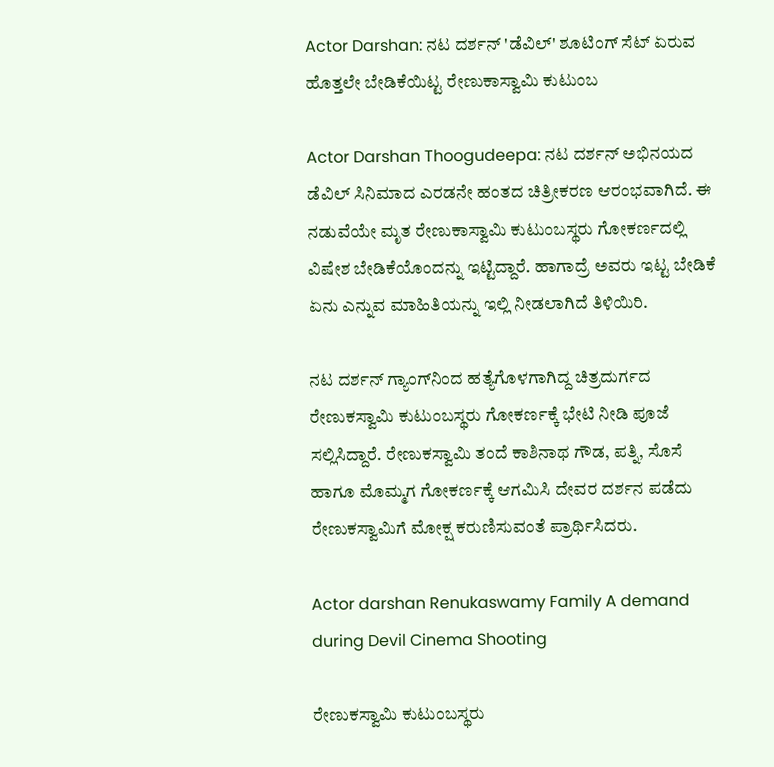Actor Darshan: ನಟ ದರ್ಶನ್ 'ಡೆವಿಲ್‌' ಶೂಟಿಂಗ್‌ ಸೆಟ್‌ ಏರುವ ಹೊತ್ತಲೇ ಬೇಡಿಕೆಯಿಟ್ಟ ರೇಣುಕಾಸ್ವಾಮಿ ಕುಟುಂಬ

Actor Darshan Thoogudeepa: ನಟ ದರ್ಶನ್ ಅಭಿನಯದ ಡೆವಿಲ್‌ ಸಿನಿಮಾದ ಎರಡನೇ ಹಂತದ ಚಿತ್ರೀಕರಣ ಆರಂಭವಾಗಿದೆ. ಈ ನಡುವೆಯೇ ಮೃತ ರೇಣುಕಾಸ್ವಾಮಿ ಕುಟುಂಬಸ್ಥರು ಗೋಕರ್ಣದಲ್ಲಿ ವಿಷೇಶ ಬೇಡಿಕೆಯೊಂದನ್ನು ಇಟ್ಟಿದ್ದಾರೆ. ಹಾಗಾದ್ರೆ ಅವರು ಇಟ್ಟ ಬೇಡಿಕೆ ಏನು ಎನ್ನುವ ಮಾಹಿತಿಯನ್ನು ಇಲ್ಲಿ ನೀಡಲಾಗಿದೆ ತಿಳಿಯಿರಿ.

ನಟ ದರ್ಶನ್‌ ಗ್ಯಾಂಗ್‌ನಿಂದ ಹತ್ಯೆಗೊಳಗಾಗಿದ್ದ ಚಿತ್ರದುರ್ಗದ ರೇಣುಕಸ್ವಾಮಿ ಕುಟುಂಬಸ್ಥರು ಗೋಕರ್ಣಕ್ಕೆ ಭೇಟಿ ನೀಡಿ ಪೂಜೆ ಸಲ್ಲಿಸಿದ್ದಾರೆ. ರೇಣುಕಸ್ವಾಮಿ ತಂದೆ ಕಾಶಿನಾಥ ಗೌಡ, ಪತ್ನಿ, ಸೊಸೆ ಹಾಗೂ ಮೊಮ್ಮಗ ಗೋಕರ್ಣಕ್ಕೆ ಆಗಮಿಸಿ ದೇವರ ದರ್ಶನ ಪಡೆದು ರೇಣುಕಸ್ವಾಮಿಗೆ ಮೋಕ್ಷ ಕರುಣಿಸುವಂತೆ ಪ್ರಾರ್ಥಿಸಿದರು.

Actor darshan Renukaswamy Family A demand during Devil Cinema Shooting

ರೇಣುಕಸ್ವಾಮಿ ಕುಟುಂಬಸ್ಥರು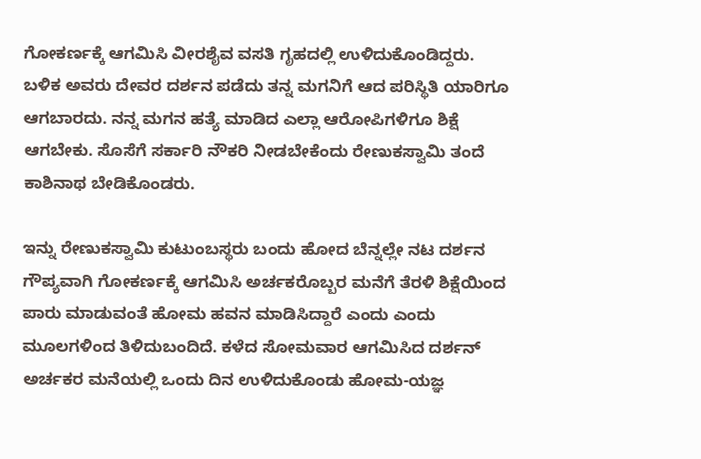ಗೋಕರ್ಣಕ್ಕೆ ಆಗಮಿಸಿ ವೀರಶೈವ ವಸತಿ ಗೃಹದಲ್ಲಿ ಉಳಿದುಕೊಂಡಿದ್ದರು. ಬಳಿಕ ಅವರು ದೇವರ ದರ್ಶನ ಪಡೆದು ತನ್ನ ಮಗನಿಗೆ ಆದ ಪರಿಸ್ಥಿತಿ ಯಾರಿಗೂ ಆಗಬಾರದು. ನನ್ನ ಮಗನ ಹತ್ಯೆ ಮಾಡಿದ ಎಲ್ಲಾ ಆರೋಪಿಗಳಿಗೂ ಶಿಕ್ಷೆ ಆಗಬೇಕು. ಸೊಸೆಗೆ ಸರ್ಕಾರಿ ನೌಕರಿ ನೀಡಬೇಕೆಂದು ರೇಣುಕಸ್ವಾಮಿ ತಂದೆ ಕಾಶಿನಾಥ ಬೇಡಿಕೊಂಡರು.

ಇನ್ನು ರೇಣುಕಸ್ವಾಮಿ ಕುಟುಂಬಸ್ಥರು ಬಂದು ಹೋದ ಬೆನ್ನಲ್ಲೇ ನಟ ದರ್ಶನ ಗೌಪ್ಯವಾಗಿ ಗೋಕರ್ಣಕ್ಕೆ ಆಗಮಿಸಿ ಅರ್ಚಕರೊಬ್ಬರ ಮನೆಗೆ ತೆರಳಿ ಶಿಕ್ಷೆಯಿಂದ ಪಾರು ಮಾಡುವಂತೆ ಹೋಮ ಹವನ ಮಾಡಿಸಿದ್ದಾರೆ ಎಂದು ಎಂದು ಮೂಲಗಳಿಂದ ತಿಳಿದುಬಂದಿದೆ. ಕಳೆದ ಸೋಮವಾರ ಆಗಮಿಸಿದ ದರ್ಶನ್‌ ಅರ್ಚಕರ ಮನೆಯಲ್ಲಿ ಒಂದು ದಿನ ಉಳಿದುಕೊಂಡು ಹೋಮ-ಯಜ್ಞ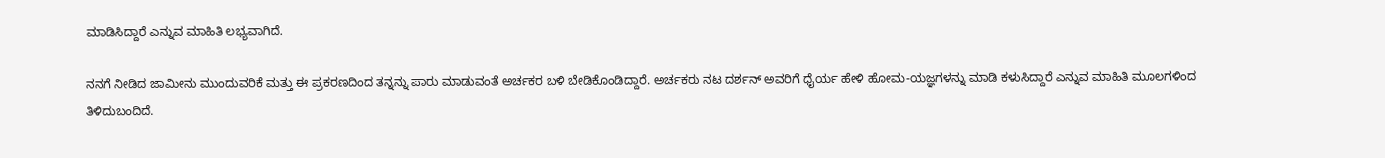ಮಾಡಿಸಿದ್ದಾರೆ ಎನ್ನುವ ಮಾಹಿತಿ ಲಭ್ಯವಾಗಿದೆ.

ನನಗೆ ನೀಡಿದ ಜಾಮೀನು ಮುಂದುವರಿಕೆ ಮತ್ತು ಈ ಪ್ರಕರಣದಿಂದ ತನ್ನನ್ನು ಪಾರು ಮಾಡುವಂತೆ ಅರ್ಚಕರ ಬಳಿ ಬೇಡಿಕೊಂಡಿದ್ದಾರೆ. ಅರ್ಚಕರು ನಟ ದರ್ಶನ್‌ ಅವರಿಗೆ ಧೈರ್ಯ ಹೇಳಿ ಹೋಮ-ಯಜ್ಞಗಳನ್ನು ಮಾಡಿ ಕಳುಸಿದ್ದಾರೆ ಎನ್ನುವ ಮಾಹಿತಿ ಮೂಲಗಳಿಂದ ತಿಳಿದುಬಂದಿದೆ.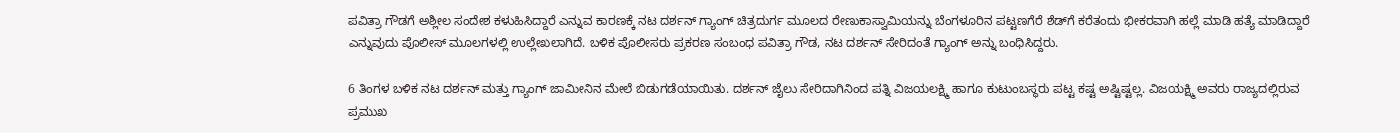ಪವಿತ್ರಾ ಗೌಡಗೆ ಅಶ್ಲೀಲ ಸಂದೇಶ ಕಳುಹಿಸಿದ್ದಾರೆ ಎನ್ನುವ ಕಾರಣಕ್ಕೆ ನಟ ದರ್ಶನ್‌ ಗ್ಯಾಂಗ್‌ ಚಿತ್ರದುರ್ಗ ಮೂಲದ ರೇಣುಕಾಸ್ವಾಮಿಯನ್ನು ಬೆಂಗಳೂರಿನ ಪಟ್ಟಣಗೆರೆ ಶೆಡ್‌ಗೆ ಕರೆತಂದು ಭೀಕರವಾಗಿ ಹಲ್ಲೆ ಮಾಡಿ ಹತ್ಯೆ ಮಾಡಿದ್ದಾರೆ ಎನ್ನುವುದು ಪೊಲೀಸ್‌ ಮೂಲಗಳಲ್ಲಿ ಉಲ್ಲೇಖಲಾಗಿದೆ. ಬಳಿಕ ಪೊಲೀಸರು ಪ್ರಕರಣ ಸಂಬಂಧ ಪವಿತ್ರಾ ಗೌಡ, ನಟ ದರ್ಶನ್‌ ಸೇರಿದಂತೆ ಗ್ಯಾಂಗ್‌ ಅನ್ನು ಬಂಧಿಸಿದ್ದರು.

6 ತಿಂಗಳ ಬಳಿಕ ನಟ ದರ್ಶನ್‌ ಮತ್ತು ಗ್ಯಾಂಗ್ ಜಾಮೀನಿನ ಮೇಲೆ ಬಿಡುಗಡೆಯಾಯಿತು. ದರ್ಶನ್‌ ಜೈಲು ಸೇರಿದಾಗಿನಿಂದ ಪತ್ನಿ ವಿಜಯಲಕ್ಷ್ಮಿ ಹಾಗೂ ಕುಟುಂಬಸ್ಥರು ಪಟ್ಟ ಕಷ್ಟ ಅಷ್ಟಿಷ್ಟಲ್ಲ. ವಿಜಯಕ್ಷ್ಮಿ ಅವರು ರಾಜ್ಯದಲ್ಲಿರುವ ಪ್ರಮುಖ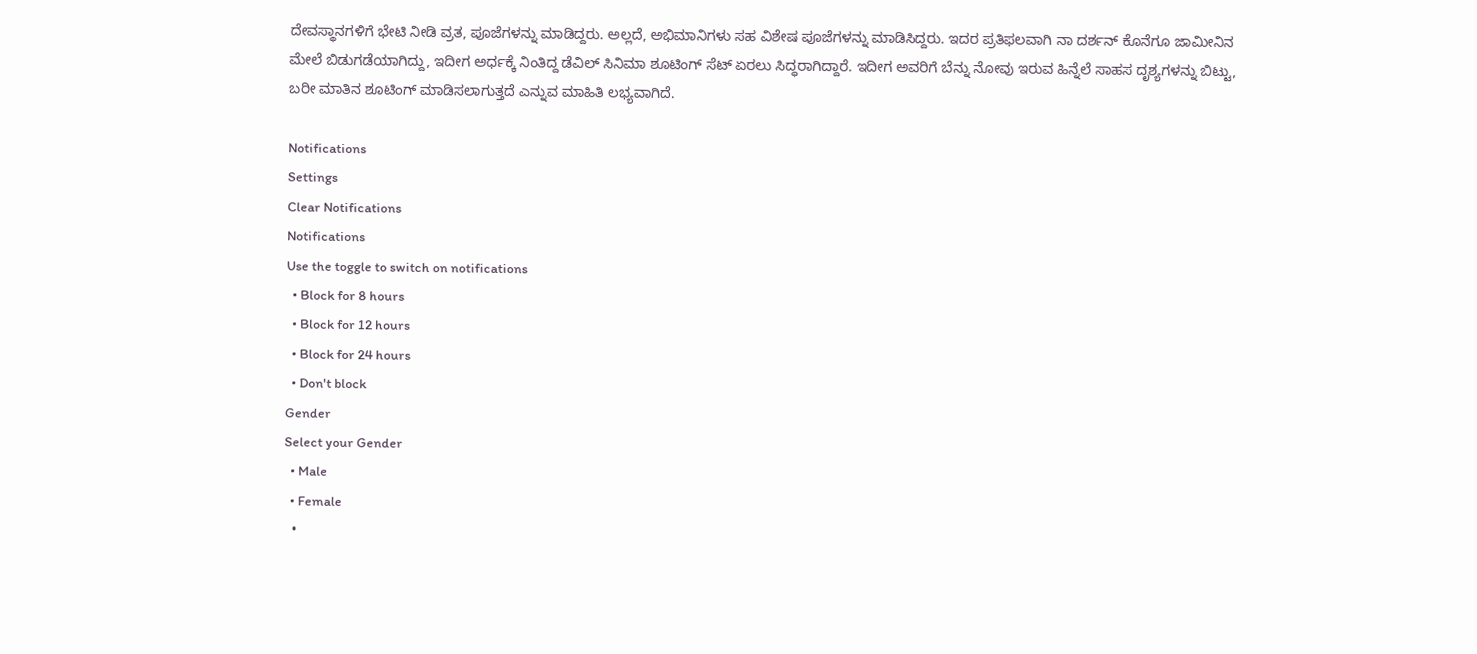ದೇವಸ್ಥಾನಗಳಿಗೆ ಭೇಟಿ ನೀಡಿ ವ್ರತ, ಪೂಜೆಗಳನ್ನು ಮಾಡಿದ್ದರು. ಅಲ್ಲದೆ, ಅಭಿಮಾನಿಗಳು ಸಹ ವಿಶೇಷ ಪೂಜೆಗಳನ್ನು ಮಾಡಿಸಿದ್ದರು. ಇದರ ಪ್ರತಿಫಲವಾಗಿ ನಾ ದರ್ಶನ್‌ ಕೊನೆಗೂ ಜಾಮೀನಿನ ಮೇಲೆ ಬಿಡುಗಡೆಯಾಗಿದ್ದು, ಇದೀಗ ಅರ್ಧಕ್ಕೆ ನಿಂತಿದ್ದ ಡೆವಿಲ್‌ ಸಿನಿಮಾ ಶೂಟಿಂಗ್‌ ಸೆಟ್‌ ಏರಲು ಸಿದ್ಧರಾಗಿದ್ದಾರೆ. ಇದೀಗ ಅವರಿಗೆ ಬೆನ್ನು ನೋವು ಇರುವ ಹಿನ್ನೆಲೆ ಸಾಹಸ ದೃಶ್ಯಗಳನ್ನು ಬಿಟ್ಟು, ಬರೀ ಮಾತಿನ ಶೂಟಿಂಗ್‌ ಮಾಡಿಸಲಾಗುತ್ತದೆ ಎನ್ನುವ ಮಾಹಿತಿ ಲಭ್ಯವಾಗಿದೆ.

Notifications
Settings
Clear Notifications
Notifications
Use the toggle to switch on notifications
  • Block for 8 hours
  • Block for 12 hours
  • Block for 24 hours
  • Don't block
Gender
Select your Gender
  • Male
  • Female
  •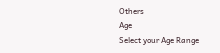Others
Age
Select your Age Range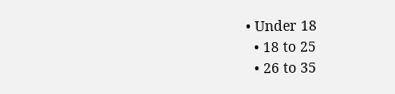• Under 18
  • 18 to 25
  • 26 to 35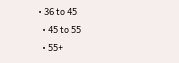• 36 to 45
  • 45 to 55
  • 55+